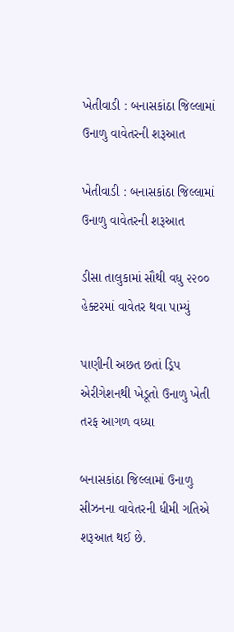ખેતીવાડી : બનાસકાંઠા જિલ્લામાં ઉનાળુ વાવેતરની શરૂઆત

ખેતીવાડી : બનાસકાંઠા જિલ્લામાં ઉનાળુ વાવેતરની શરૂઆત

ડીસા તાલુકામાં સૌથી વધુ ૨૨૦૦ હેક્ટરમાં વાવેતર થવા પામ્યું

પાણીની અછત છતાં ડ્રિપ એરીગેશનથી ખેડૂતો ઉનાળુ ખેતી તરફ આગળ વધ્યા

બનાસકાંઠા જિલ્લામાં ઉનાળુ સીઝનના વાવેતરની ધીમી ગતિએ શરૂઆત થઈ છે.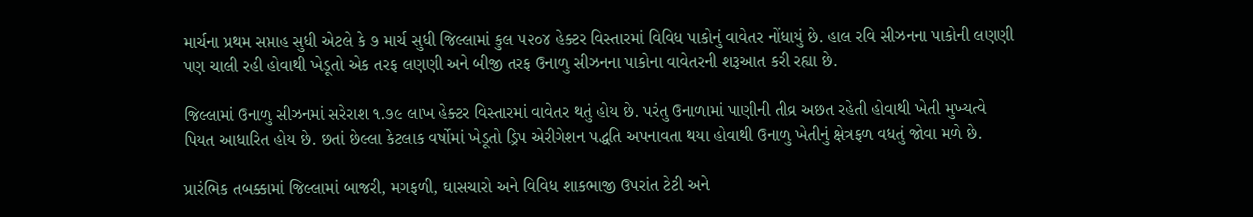માર્ચના પ્રથમ સપ્તાહ સુધી એટલે કે ૭ માર્ચ સુધી જિલ્લામાં કુલ ૫૨૦૪ હેક્ટર વિસ્તારમાં વિવિધ પાકોનું વાવેતર નોંધાયું છે. હાલ રવિ સીઝનના પાકોની લણણી પણ ચાલી રહી હોવાથી ખેડૂતો એક તરફ લણણી અને બીજી તરફ ઉનાળુ સીઝનના પાકોના વાવેતરની શરૂઆત કરી રહ્યા છે.

જિલ્લામાં ઉનાળુ સીઝનમાં સરેરાશ ૧.૭૯ લાખ હેક્ટર વિસ્તારમાં વાવેતર થતું હોય છે. પરંતુ ઉનાળામાં પાણીની તીવ્ર અછત રહેતી હોવાથી ખેતી મુખ્યત્વે પિયત આધારિત હોય છે. છતાં છેલ્લા કેટલાક વર્ષોમાં ખેડૂતો ડ્રિપ એરીગેશન પદ્ધતિ અપનાવતા થયા હોવાથી ઉનાળુ ખેતીનું ક્ષેત્રફળ વધતું જોવા મળે છે.

પ્રારંભિક તબક્કામાં જિલ્લામાં બાજરી, મગફળી, ઘાસચારો અને વિવિધ શાકભાજી ઉપરાંત ટેટી અને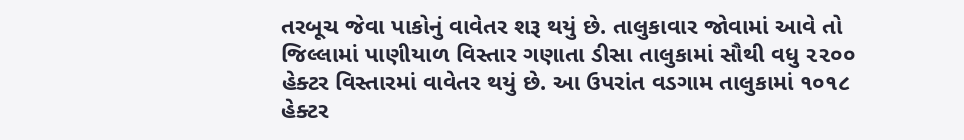તરબૂચ જેવા પાકોનું વાવેતર શરૂ થયું છે. તાલુકાવાર જોવામાં આવે તો જિલ્લામાં પાણીયાળ વિસ્તાર ગણાતા ડીસા તાલુકામાં સૌથી વધુ ૨૨૦૦ હેક્ટર વિસ્તારમાં વાવેતર થયું છે. આ ઉપરાંત વડગામ તાલુકામાં ૧૦૧૮ હેક્ટર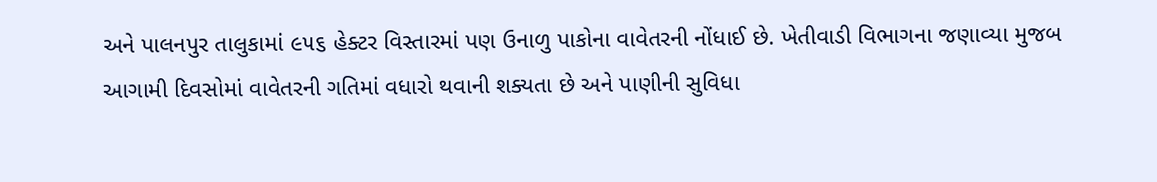અને પાલનપુર તાલુકામાં ૯૫૬ હેક્ટર વિસ્તારમાં પણ ઉનાળુ પાકોના વાવેતરની નોંધાઈ છે. ખેતીવાડી વિભાગના જણાવ્યા મુજબ આગામી દિવસોમાં વાવેતરની ગતિમાં વધારો થવાની શક્યતા છે અને પાણીની સુવિધા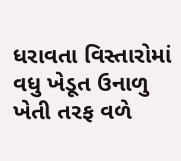ધરાવતા વિસ્તારોમાં વધુ ખેડૂત ઉનાળુ ખેતી તરફ વળે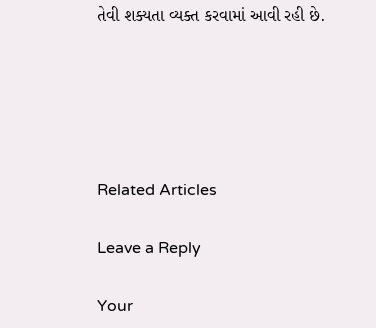તેવી શક્યતા વ્યક્ત કરવામાં આવી રહી છે.





Related Articles

Leave a Reply

Your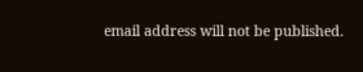email address will not be published.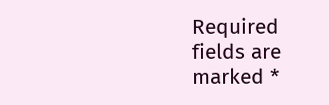Required fields are marked *